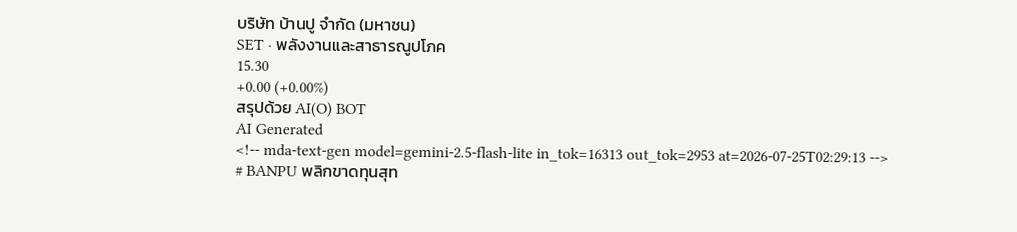บริษัท บ้านปู จำกัด (มหาชน)
SET · พลังงานและสาธารณูปโภค
15.30
+0.00 (+0.00%)
สรุปด้วย AI(O) BOT
AI Generated
<!-- mda-text-gen model=gemini-2.5-flash-lite in_tok=16313 out_tok=2953 at=2026-07-25T02:29:13 -->
# BANPU พลิกขาดทุนสุท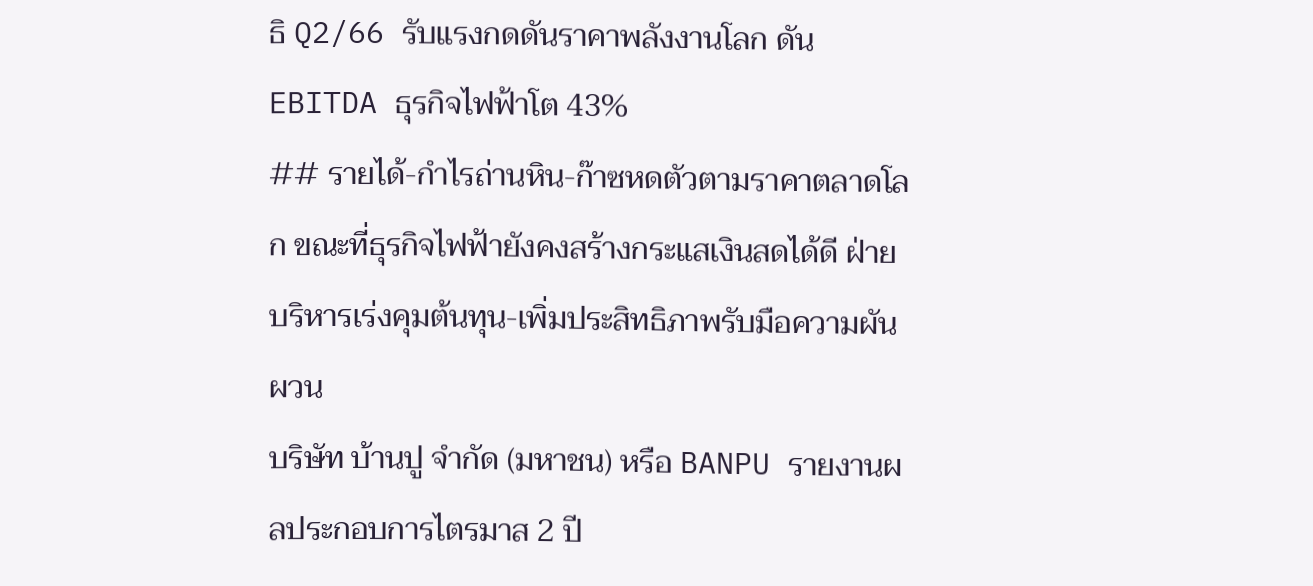ธิ Q2/66 รับแรงกดดันราคาพลังงานโลก ดัน EBITDA ธุรกิจไฟฟ้าโต 43%
## รายได้-กำไรถ่านหิน-ก๊าซหดตัวตามราคาตลาดโลก ขณะที่ธุรกิจไฟฟ้ายังคงสร้างกระแสเงินสดได้ดี ฝ่ายบริหารเร่งคุมต้นทุน-เพิ่มประสิทธิภาพรับมือความผันผวน
บริษัท บ้านปู จำกัด (มหาชน) หรือ BANPU รายงานผลประกอบการไตรมาส 2 ปี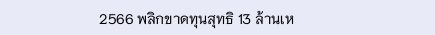2566 พลิกขาดทุนสุทธิ 13 ล้านเห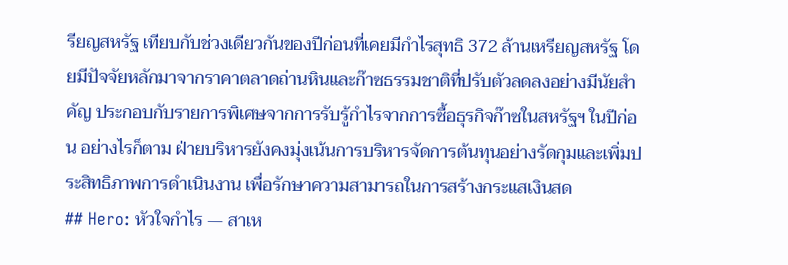รียญสหรัฐ เทียบกับช่วงเดียวกันของปีก่อนที่เคยมีกำไรสุทธิ 372 ล้านเหรียญสหรัฐ โดยมีปัจจัยหลักมาจากราคาตลาดถ่านหินและก๊าซธรรมชาติที่ปรับตัวลดลงอย่างมีนัยสำคัญ ประกอบกับรายการพิเศษจากการรับรู้กำไรจากการซื้อธุรกิจก๊าซในสหรัฐฯ ในปีก่อน อย่างไรก็ตาม ฝ่ายบริหารยังคงมุ่งเน้นการบริหารจัดการต้นทุนอย่างรัดกุมและเพิ่มประสิทธิภาพการดำเนินงาน เพื่อรักษาความสามารถในการสร้างกระแสเงินสด
## Hero: หัวใจกำไร — สาเห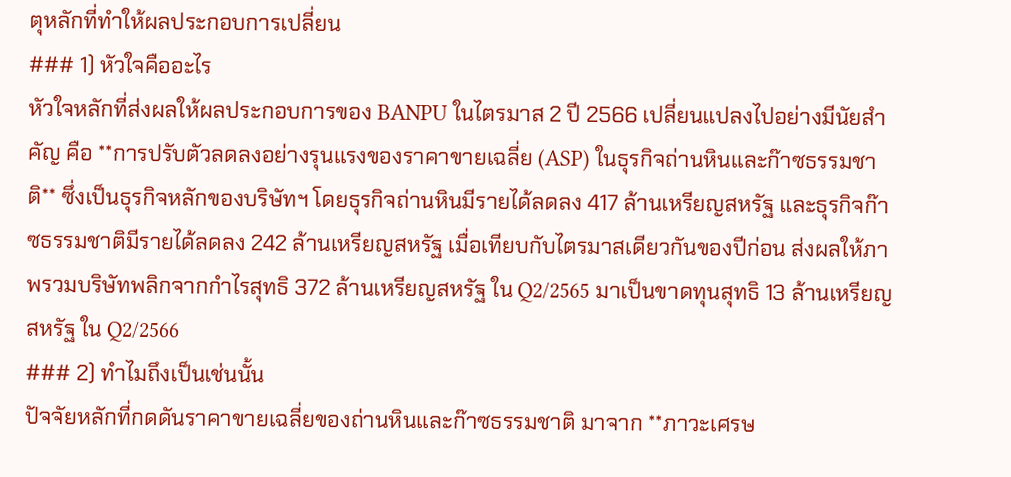ตุหลักที่ทำให้ผลประกอบการเปลี่ยน
### 1) หัวใจคืออะไร
หัวใจหลักที่ส่งผลให้ผลประกอบการของ BANPU ในไตรมาส 2 ปี 2566 เปลี่ยนแปลงไปอย่างมีนัยสำคัญ คือ **การปรับตัวลดลงอย่างรุนแรงของราคาขายเฉลี่ย (ASP) ในธุรกิจถ่านหินและก๊าซธรรมชาติ** ซึ่งเป็นธุรกิจหลักของบริษัทฯ โดยธุรกิจถ่านหินมีรายได้ลดลง 417 ล้านเหรียญสหรัฐ และธุรกิจก๊าซธรรมชาติมีรายได้ลดลง 242 ล้านเหรียญสหรัฐ เมื่อเทียบกับไตรมาสเดียวกันของปีก่อน ส่งผลให้ภาพรวมบริษัทพลิกจากกำไรสุทธิ 372 ล้านเหรียญสหรัฐ ใน Q2/2565 มาเป็นขาดทุนสุทธิ 13 ล้านเหรียญสหรัฐ ใน Q2/2566
### 2) ทำไมถึงเป็นเช่นนั้น
ปัจจัยหลักที่กดดันราคาขายเฉลี่ยของถ่านหินและก๊าซธรรมชาติ มาจาก **ภาวะเศรษ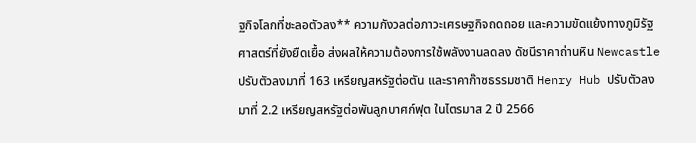ฐกิจโลกที่ชะลอตัวลง** ความกังวลต่อภาวะเศรษฐกิจถดถอย และความขัดแย้งทางภูมิรัฐศาสตร์ที่ยังยืดเยื้อ ส่งผลให้ความต้องการใช้พลังงานลดลง ดัชนีราคาถ่านหิน Newcastle ปรับตัวลงมาที่ 163 เหรียญสหรัฐต่อตัน และราคาก๊าซธรรมชาติ Henry Hub ปรับตัวลงมาที่ 2.2 เหรียญสหรัฐต่อพันลูกบาศก์ฟุต ในไตรมาส 2 ปี 2566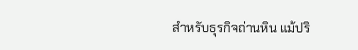สำหรับธุรกิจถ่านหิน แม้ปริ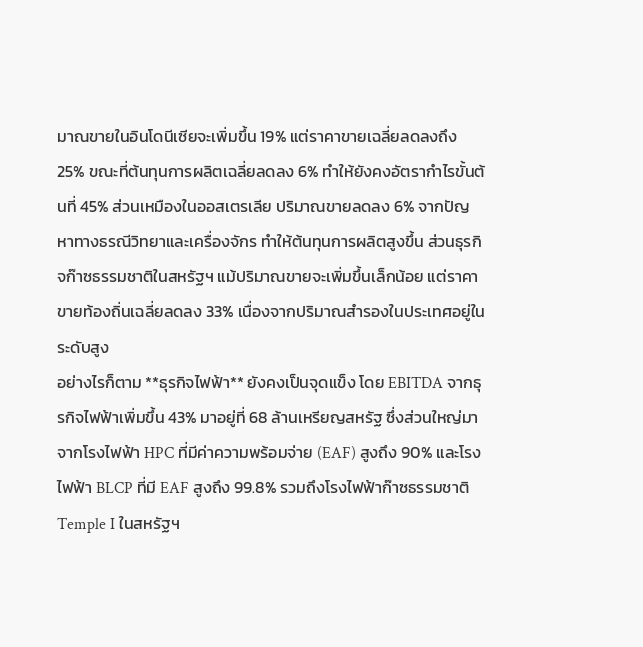มาณขายในอินโดนีเซียจะเพิ่มขึ้น 19% แต่ราคาขายเฉลี่ยลดลงถึง 25% ขณะที่ต้นทุนการผลิตเฉลี่ยลดลง 6% ทำให้ยังคงอัตรากำไรขั้นต้นที่ 45% ส่วนเหมืองในออสเตรเลีย ปริมาณขายลดลง 6% จากปัญหาทางธรณีวิทยาและเครื่องจักร ทำให้ต้นทุนการผลิตสูงขึ้น ส่วนธุรกิจก๊าซธรรมชาติในสหรัฐฯ แม้ปริมาณขายจะเพิ่มขึ้นเล็กน้อย แต่ราคาขายท้องถิ่นเฉลี่ยลดลง 33% เนื่องจากปริมาณสำรองในประเทศอยู่ในระดับสูง
อย่างไรก็ตาม **ธุรกิจไฟฟ้า** ยังคงเป็นจุดแข็ง โดย EBITDA จากธุรกิจไฟฟ้าเพิ่มขึ้น 43% มาอยู่ที่ 68 ล้านเหรียญสหรัฐ ซึ่งส่วนใหญ่มาจากโรงไฟฟ้า HPC ที่มีค่าความพร้อมจ่าย (EAF) สูงถึง 90% และโรงไฟฟ้า BLCP ที่มี EAF สูงถึง 99.8% รวมถึงโรงไฟฟ้าก๊าซธรรมชาติ Temple I ในสหรัฐฯ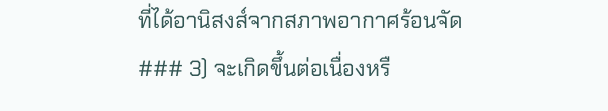ที่ได้อานิสงส์จากสภาพอากาศร้อนจัด
### 3) จะเกิดขึ้นต่อเนื่องหรื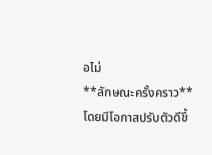อไม่
**ลักษณะครั้งคราว** โดยมีโอกาสปรับตัวดีขึ้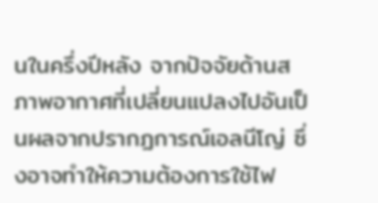นในครึ่งปีหลัง จากปัจจัยด้านสภาพอากาศที่เปลี่ยนแปลงไปอันเป็นผลจากปรากฏการณ์เอลนีโญ่ ซึ่งอาจทำให้ความต้องการใช้ไฟ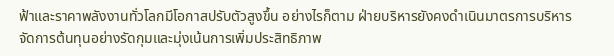ฟ้าและราคาพลังงานทั่วโลกมีโอกาสปรับตัวสูงขึ้น อย่างไรก็ตาม ฝ่ายบริหารยังคงดำเนินมาตรการบริหารจัดการต้นทุนอย่างรัดกุมและมุ่งเน้นการเพิ่มประสิทธิภาพ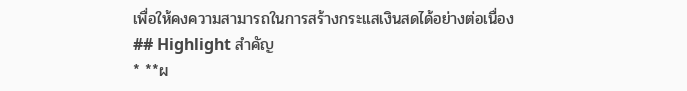เพื่อให้คงความสามารถในการสร้างกระแสเงินสดได้อย่างต่อเนื่อง
## Highlight สำคัญ
* **ผ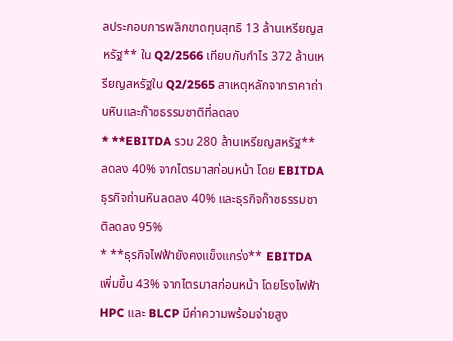ลประกอบการพลิกขาดทุนสุทธิ 13 ล้านเหรียญสหรัฐ** ใน Q2/2566 เทียบกับกำไร 372 ล้านเหรียญสหรัฐใน Q2/2565 สาเหตุหลักจากราคาถ่านหินและก๊าซธรรมชาติที่ลดลง
* **EBITDA รวม 280 ล้านเหรียญสหรัฐ** ลดลง 40% จากไตรมาสก่อนหน้า โดย EBITDA ธุรกิจถ่านหินลดลง 40% และธุรกิจก๊าซธรรมชาติลดลง 95%
* **ธุรกิจไฟฟ้ายังคงแข็งแกร่ง** EBITDA เพิ่มขึ้น 43% จากไตรมาสก่อนหน้า โดยโรงไฟฟ้า HPC และ BLCP มีค่าความพร้อมจ่ายสูง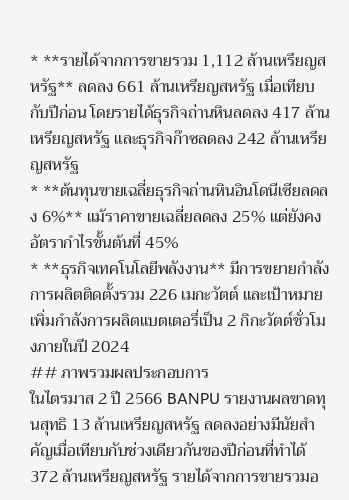* **รายได้จากการขายรวม 1,112 ล้านเหรียญสหรัฐ** ลดลง 661 ล้านเหรียญสหรัฐ เมื่อเทียบกับปีก่อน โดยรายได้ธุรกิจถ่านหินลดลง 417 ล้านเหรียญสหรัฐ และธุรกิจก๊าซลดลง 242 ล้านเหรียญสหรัฐ
* **ต้นทุนขายเฉลี่ยธุรกิจถ่านหินอินโดนีเซียลดลง 6%** แม้ราคาขายเฉลี่ยลดลง 25% แต่ยังคงอัตรากำไรขั้นต้นที่ 45%
* **ธุรกิจเทคโนโลยีพลังงาน** มีการขยายกำลังการผลิตติดตั้งรวม 226 เมกะวัตต์ และเป้าหมายเพิ่มกำลังการผลิตแบตเตอรี่เป็น 2 กิกะวัตต์ชั่วโมงภายในปี 2024
## ภาพรวมผลประกอบการ
ในไตรมาส 2 ปี 2566 BANPU รายงานผลขาดทุนสุทธิ 13 ล้านเหรียญสหรัฐ ลดลงอย่างมีนัยสำคัญเมื่อเทียบกับช่วงเดียวกันของปีก่อนที่ทำได้ 372 ล้านเหรียญสหรัฐ รายได้จากการขายรวมอ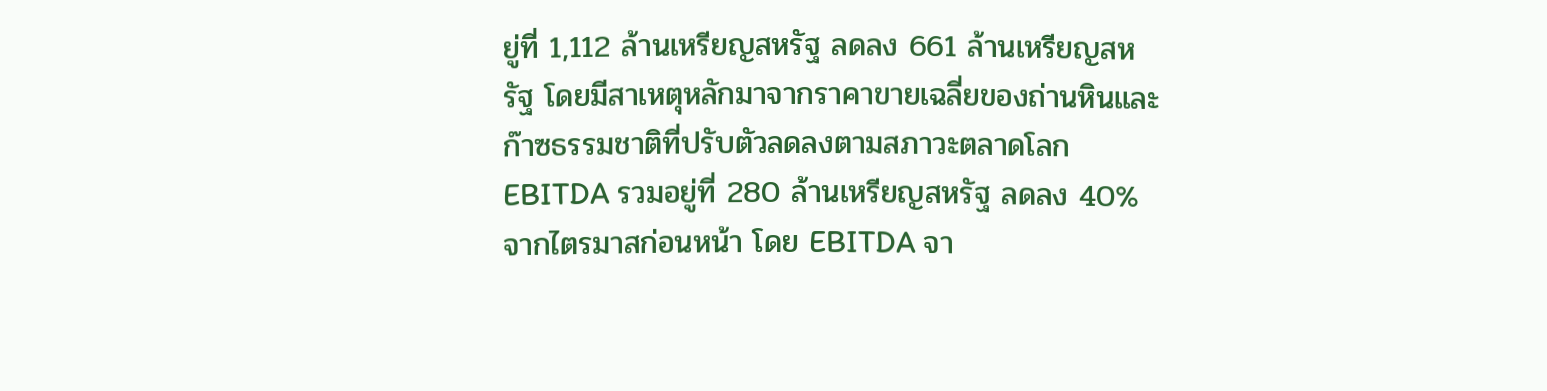ยู่ที่ 1,112 ล้านเหรียญสหรัฐ ลดลง 661 ล้านเหรียญสหรัฐ โดยมีสาเหตุหลักมาจากราคาขายเฉลี่ยของถ่านหินและก๊าซธรรมชาติที่ปรับตัวลดลงตามสภาวะตลาดโลก EBITDA รวมอยู่ที่ 280 ล้านเหรียญสหรัฐ ลดลง 40% จากไตรมาสก่อนหน้า โดย EBITDA จา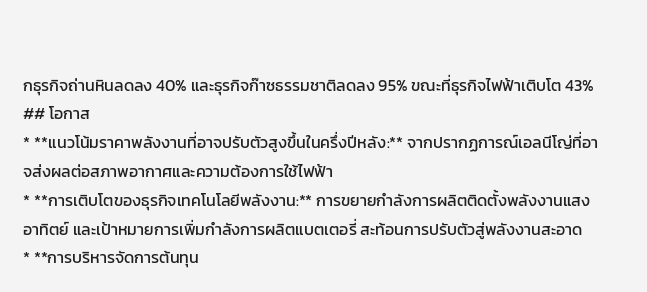กธุรกิจถ่านหินลดลง 40% และธุรกิจก๊าซธรรมชาติลดลง 95% ขณะที่ธุรกิจไฟฟ้าเติบโต 43%
## โอกาส
* **แนวโน้มราคาพลังงานที่อาจปรับตัวสูงขึ้นในครึ่งปีหลัง:** จากปรากฏการณ์เอลนีโญ่ที่อาจส่งผลต่อสภาพอากาศและความต้องการใช้ไฟฟ้า
* **การเติบโตของธุรกิจเทคโนโลยีพลังงาน:** การขยายกำลังการผลิตติดตั้งพลังงานแสงอาทิตย์ และเป้าหมายการเพิ่มกำลังการผลิตแบตเตอรี่ สะท้อนการปรับตัวสู่พลังงานสะอาด
* **การบริหารจัดการต้นทุน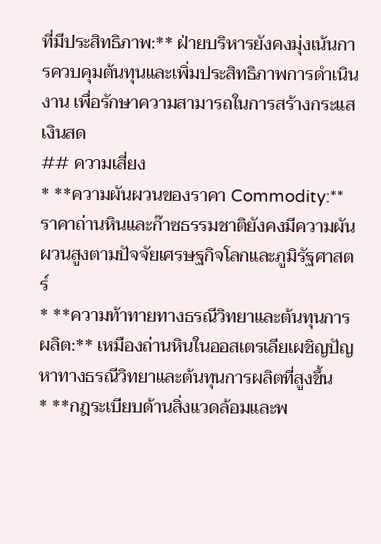ที่มีประสิทธิภาพ:** ฝ่ายบริหารยังคงมุ่งเน้นการควบคุมต้นทุนและเพิ่มประสิทธิภาพการดำเนินงาน เพื่อรักษาความสามารถในการสร้างกระแสเงินสด
## ความเสี่ยง
* **ความผันผวนของราคา Commodity:** ราคาถ่านหินและก๊าซธรรมชาติยังคงมีความผันผวนสูงตามปัจจัยเศรษฐกิจโลกและภูมิรัฐศาสตร์
* **ความท้าทายทางธรณีวิทยาและต้นทุนการผลิต:** เหมืองถ่านหินในออสเตรเลียเผชิญปัญหาทางธรณีวิทยาและต้นทุนการผลิตที่สูงขึ้น
* **กฎระเบียบด้านสิ่งแวดล้อมและพ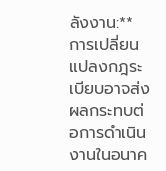ลังงาน:** การเปลี่ยนแปลงกฎระเบียบอาจส่งผลกระทบต่อการดำเนินงานในอนาค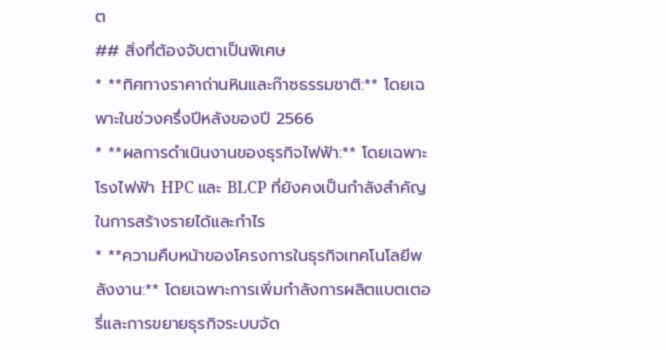ต
## สิ่งที่ต้องจับตาเป็นพิเศษ
* **ทิศทางราคาถ่านหินและก๊าซธรรมชาติ:** โดยเฉพาะในช่วงครึ่งปีหลังของปี 2566
* **ผลการดำเนินงานของธุรกิจไฟฟ้า:** โดยเฉพาะโรงไฟฟ้า HPC และ BLCP ที่ยังคงเป็นกำลังสำคัญในการสร้างรายได้และกำไร
* **ความคืบหน้าของโครงการในธุรกิจเทคโนโลยีพลังงาน:** โดยเฉพาะการเพิ่มกำลังการผลิตแบตเตอรี่และการขยายธุรกิจระบบจัด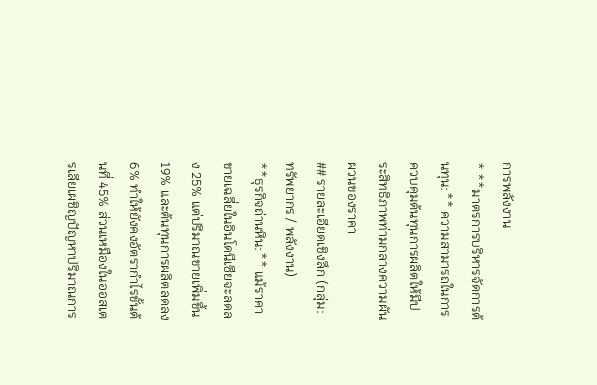การพลังงาน
* **มาตรการบริหารจัดการต้นทุน:** ความสามารถในการควบคุมต้นทุนการผลิตให้มีประสิทธิภาพท่ามกลางความผันผวนของราคา
## รายละเอียดเชิงลึก (กลุ่ม: ทรัพยากร / พลังงาน)
**ธุรกิจถ่านหิน:** แม้ราคาขายเฉลี่ยในอินโดนีเซียจะลดลง 25% แต่ปริมาณขายเพิ่มขึ้น 19% และต้นทุนการผลิตลดลง 6% ทำให้ยังคงอัตรากำไรขั้นต้นที่ 45% ส่วนเหมืองในออสเตรเลียเผชิญปัญหาปริมาณการ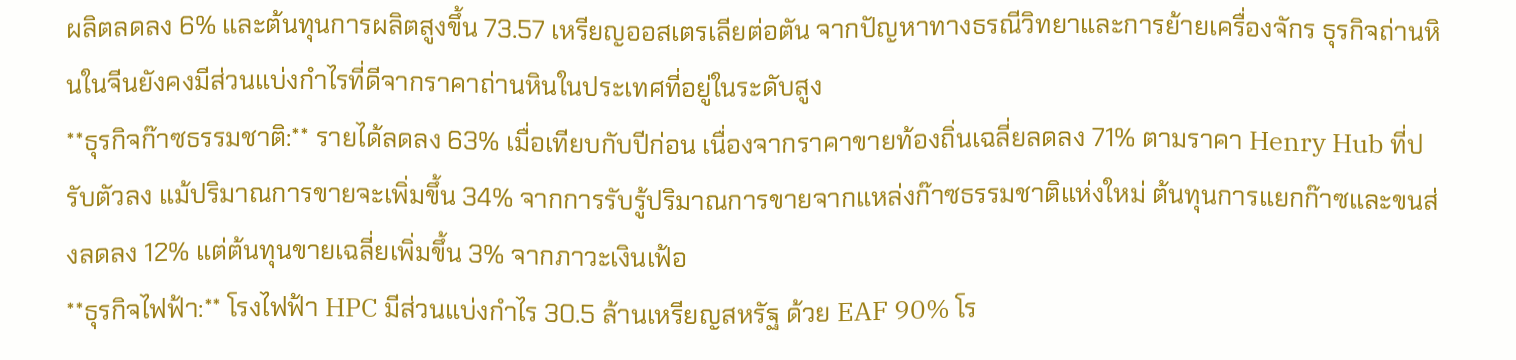ผลิตลดลง 6% และต้นทุนการผลิตสูงขึ้น 73.57 เหรียญออสเตรเลียต่อตัน จากปัญหาทางธรณีวิทยาและการย้ายเครื่องจักร ธุรกิจถ่านหินในจีนยังคงมีส่วนแบ่งกำไรที่ดีจากราคาถ่านหินในประเทศที่อยู่ในระดับสูง
**ธุรกิจก๊าซธรรมชาติ:** รายได้ลดลง 63% เมื่อเทียบกับปีก่อน เนื่องจากราคาขายท้องถิ่นเฉลี่ยลดลง 71% ตามราคา Henry Hub ที่ปรับตัวลง แม้ปริมาณการขายจะเพิ่มขึ้น 34% จากการรับรู้ปริมาณการขายจากแหล่งก๊าซธรรมชาติแห่งใหม่ ต้นทุนการแยกก๊าซและขนส่งลดลง 12% แต่ต้นทุนขายเฉลี่ยเพิ่มขึ้น 3% จากภาวะเงินเฟ้อ
**ธุรกิจไฟฟ้า:** โรงไฟฟ้า HPC มีส่วนแบ่งกำไร 30.5 ล้านเหรียญสหรัฐ ด้วย EAF 90% โร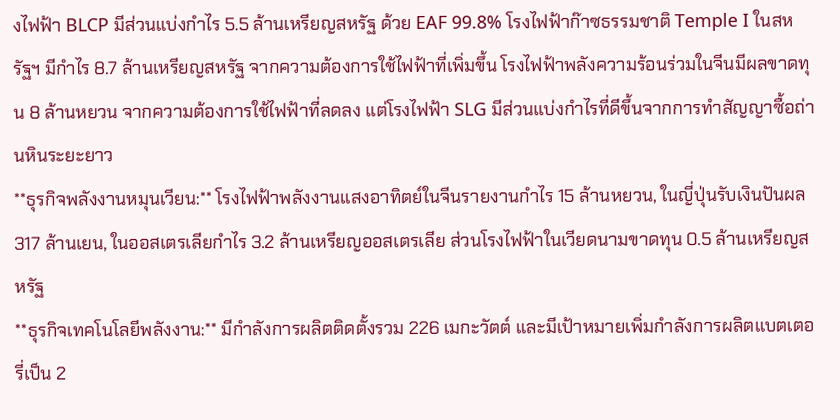งไฟฟ้า BLCP มีส่วนแบ่งกำไร 5.5 ล้านเหรียญสหรัฐ ด้วย EAF 99.8% โรงไฟฟ้าก๊าซธรรมชาติ Temple I ในสหรัฐฯ มีกำไร 8.7 ล้านเหรียญสหรัฐ จากความต้องการใช้ไฟฟ้าที่เพิ่มขึ้น โรงไฟฟ้าพลังความร้อนร่วมในจีนมีผลขาดทุน 8 ล้านหยวน จากความต้องการใช้ไฟฟ้าที่ลดลง แต่โรงไฟฟ้า SLG มีส่วนแบ่งกำไรที่ดีขึ้นจากการทำสัญญาซื้อถ่านหินระยะยาว
**ธุรกิจพลังงานหมุนเวียน:** โรงไฟฟ้าพลังงานแสงอาทิตย์ในจีนรายงานกำไร 15 ล้านหยวน, ในญี่ปุ่นรับเงินปันผล 317 ล้านเยน, ในออสเตรเลียกำไร 3.2 ล้านเหรียญออสเตรเลีย ส่วนโรงไฟฟ้าในเวียดนามขาดทุน 0.5 ล้านเหรียญสหรัฐ
**ธุรกิจเทคโนโลยีพลังงาน:** มีกำลังการผลิตติดตั้งรวม 226 เมกะวัตต์ และมีเป้าหมายเพิ่มกำลังการผลิตแบตเตอรี่เป็น 2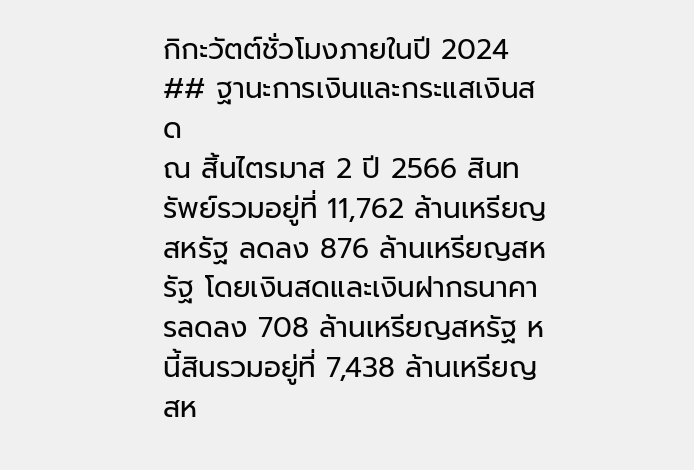กิกะวัตต์ชั่วโมงภายในปี 2024
## ฐานะการเงินและกระแสเงินสด
ณ สิ้นไตรมาส 2 ปี 2566 สินทรัพย์รวมอยู่ที่ 11,762 ล้านเหรียญสหรัฐ ลดลง 876 ล้านเหรียญสหรัฐ โดยเงินสดและเงินฝากธนาคารลดลง 708 ล้านเหรียญสหรัฐ หนี้สินรวมอยู่ที่ 7,438 ล้านเหรียญสห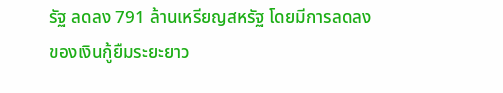รัฐ ลดลง 791 ล้านเหรียญสหรัฐ โดยมีการลดลงของเงินกู้ยืมระยะยาว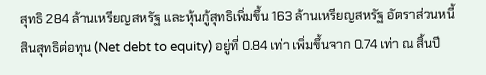สุทธิ 284 ล้านเหรียญสหรัฐ และหุ้นกู้สุทธิเพิ่มขึ้น 163 ล้านเหรียญสหรัฐ อัตราส่วนหนี้สินสุทธิต่อทุน (Net debt to equity) อยู่ที่ 0.84 เท่า เพิ่มขึ้นจาก 0.74 เท่า ณ สิ้นปี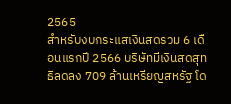2565
สำหรับงบกระแสเงินสดรวม 6 เดือนแรกปี 2566 บริษัทมีเงินสดสุทธิลดลง 709 ล้านเหรียญสหรัฐ โด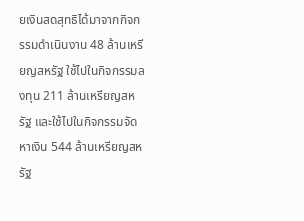ยเงินสดสุทธิได้มาจากกิจกรรมดำเนินงาน 48 ล้านเหรียญสหรัฐ ใช้ไปในกิจกรรมลงทุน 211 ล้านเหรียญสหรัฐ และใช้ไปในกิจกรรมจัดหาเงิน 544 ล้านเหรียญสหรัฐ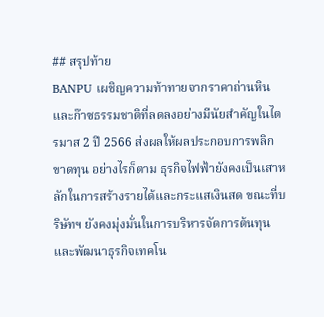## สรุปท้าย
BANPU เผชิญความท้าทายจากราคาถ่านหินและก๊าซธรรมชาติที่ลดลงอย่างมีนัยสำคัญในไตรมาส 2 ปี 2566 ส่งผลให้ผลประกอบการพลิกขาดทุน อย่างไรก็ตาม ธุรกิจไฟฟ้ายังคงเป็นเสาหลักในการสร้างรายได้และกระแสเงินสด ขณะที่บริษัทฯ ยังคงมุ่งมั่นในการบริหารจัดการต้นทุนและพัฒนาธุรกิจเทคโน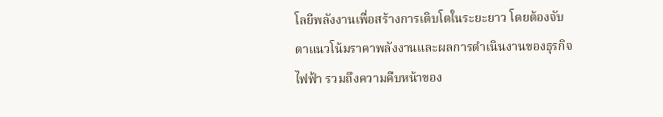โลยีพลังงานเพื่อสร้างการเติบโตในระยะยาว โดยต้องจับตาแนวโน้มราคาพลังงานและผลการดำเนินงานของธุรกิจไฟฟ้า รวมถึงความคืบหน้าของ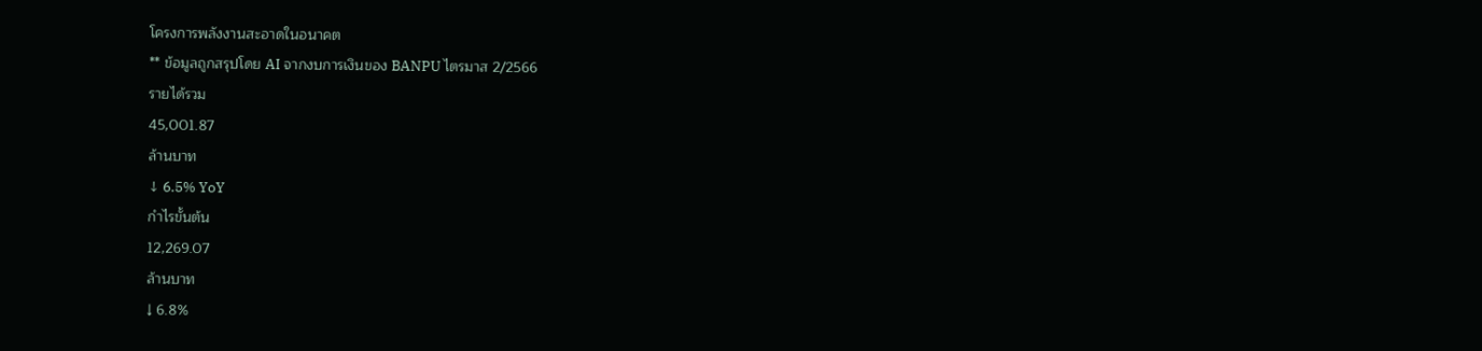โครงการพลังงานสะอาดในอนาคต
** ข้อมูลถูกสรุปโดย AI จากงบการเงินของ BANPU ไตรมาส 2/2566
รายได้รวม
45,001.87
ล้านบาท
↓ 6.5% YoY
กำไรขั้นต้น
12,269.07
ล้านบาท
↓ 6.8%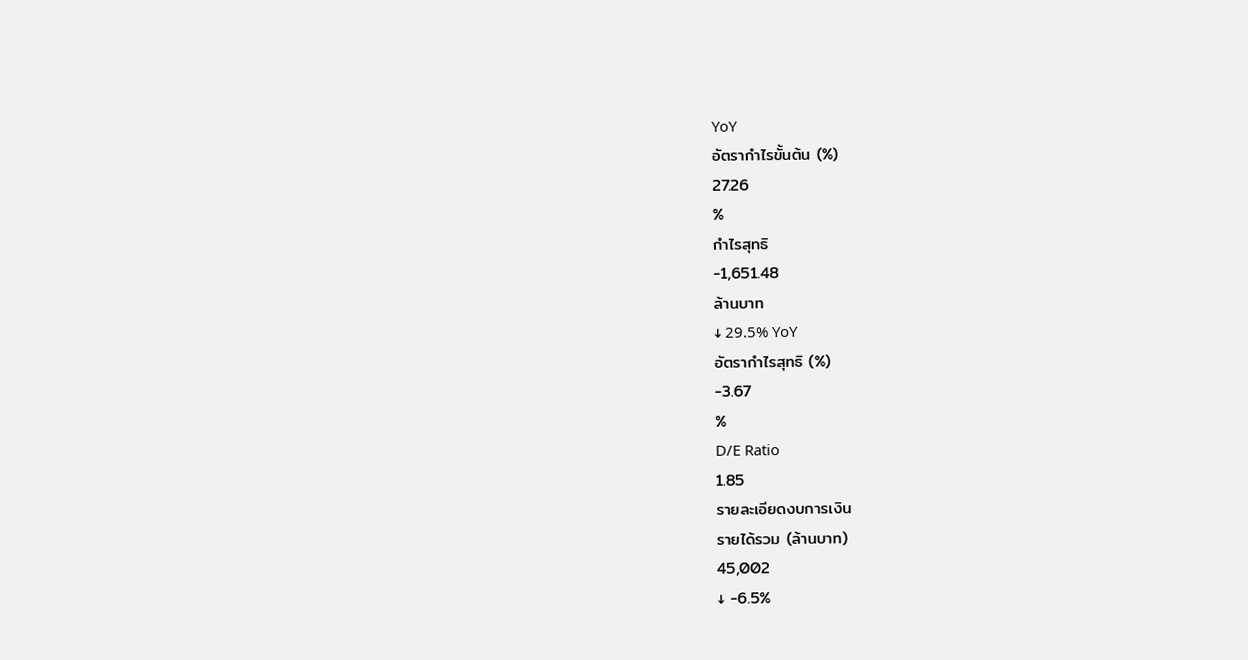YoY
อัตรากำไรขั้นต้น (%)
27.26
%
กำไรสุทธิ
-1,651.48
ล้านบาท
↓ 29.5% YoY
อัตรากำไรสุทธิ (%)
-3.67
%
D/E Ratio
1.85
รายละเอียดงบการเงิน
รายได้รวม (ล้านบาท)
45,002
↓ -6.5%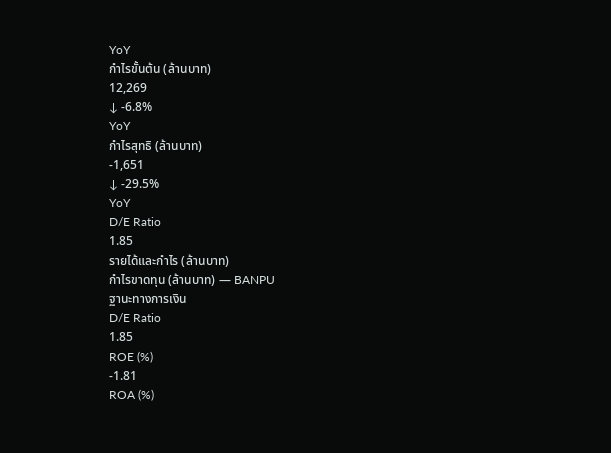YoY
กำไรขั้นต้น (ล้านบาท)
12,269
↓ -6.8%
YoY
กำไรสุทธิ (ล้านบาท)
-1,651
↓ -29.5%
YoY
D/E Ratio
1.85
รายได้และกำไร (ล้านบาท)
กำไรขาดทุน (ล้านบาท) — BANPU
ฐานะทางการเงิน
D/E Ratio
1.85
ROE (%)
-1.81
ROA (%)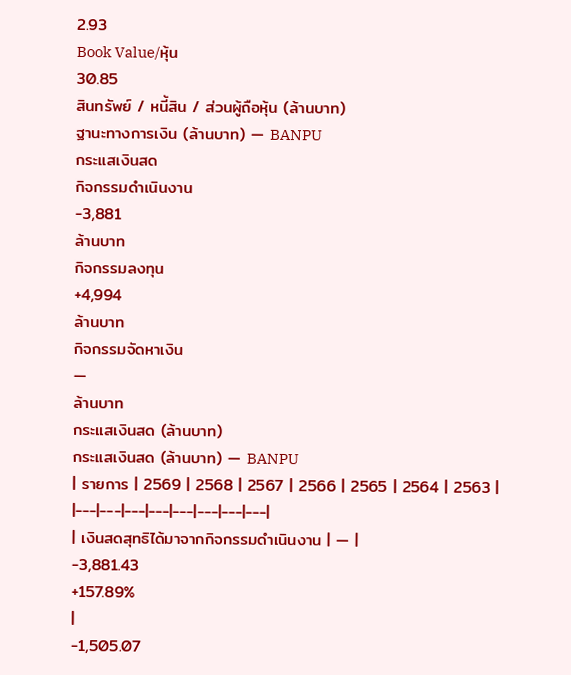2.93
Book Value/หุ้น
30.85
สินทรัพย์ / หนี้สิน / ส่วนผู้ถือหุ้น (ล้านบาท)
ฐานะทางการเงิน (ล้านบาท) — BANPU
กระแสเงินสด
กิจกรรมดำเนินงาน
-3,881
ล้านบาท
กิจกรรมลงทุน
+4,994
ล้านบาท
กิจกรรมจัดหาเงิน
—
ล้านบาท
กระแสเงินสด (ล้านบาท)
กระแสเงินสด (ล้านบาท) — BANPU
| รายการ | 2569 | 2568 | 2567 | 2566 | 2565 | 2564 | 2563 |
|---|---|---|---|---|---|---|---|
| เงินสดสุทธิได้มาจากกิจกรรมดำเนินงาน | — |
-3,881.43
+157.89%
|
-1,505.07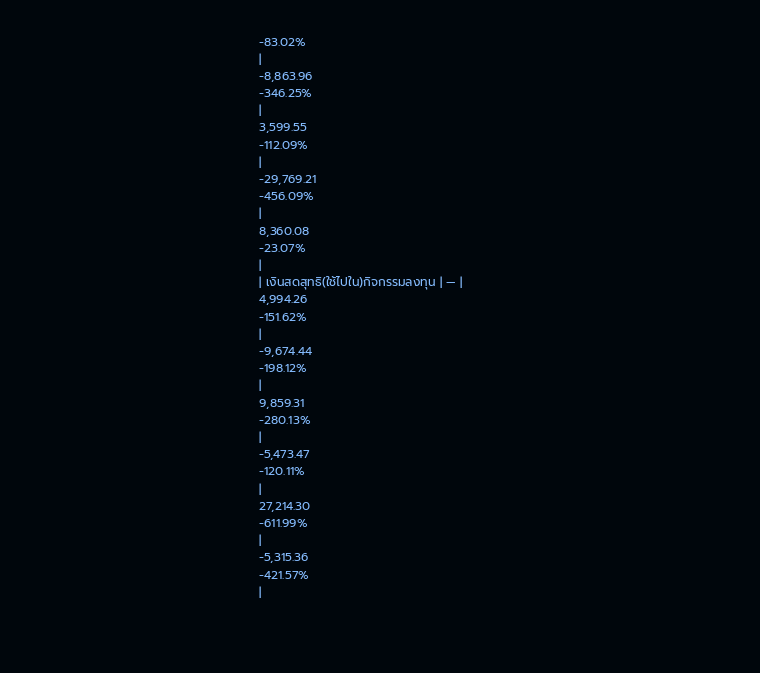-83.02%
|
-8,863.96
-346.25%
|
3,599.55
-112.09%
|
-29,769.21
-456.09%
|
8,360.08
-23.07%
|
| เงินสดสุทธิ(ใช้ไปใน)กิจกรรมลงทุน | — |
4,994.26
-151.62%
|
-9,674.44
-198.12%
|
9,859.31
-280.13%
|
-5,473.47
-120.11%
|
27,214.30
-611.99%
|
-5,315.36
-421.57%
|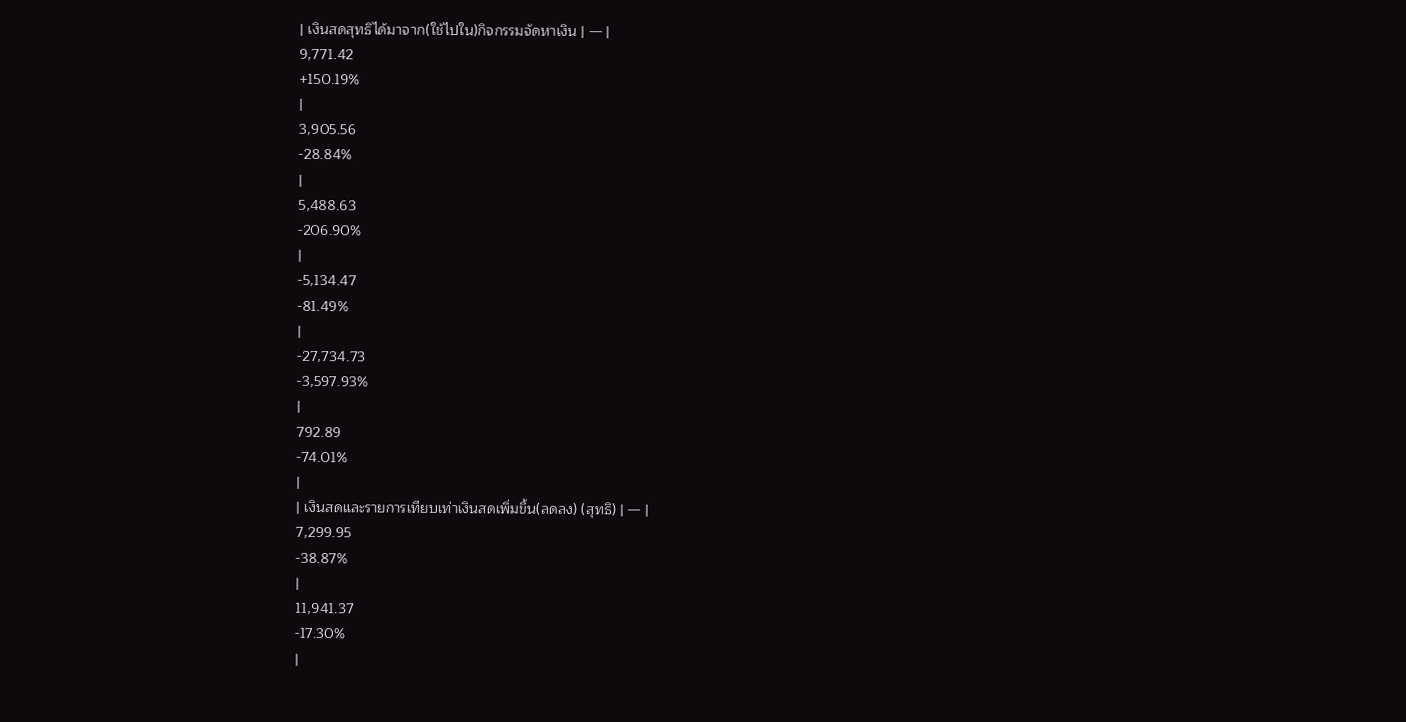| เงินสดสุทธิได้มาจาก(ใช้ไปใน)กิจกรรมจัดหาเงิน | — |
9,771.42
+150.19%
|
3,905.56
-28.84%
|
5,488.63
-206.90%
|
-5,134.47
-81.49%
|
-27,734.73
-3,597.93%
|
792.89
-74.01%
|
| เงินสดและรายการเทียบเท่าเงินสดเพิ่มขึ้น(ลดลง) (สุทธิ) | — |
7,299.95
-38.87%
|
11,941.37
-17.30%
|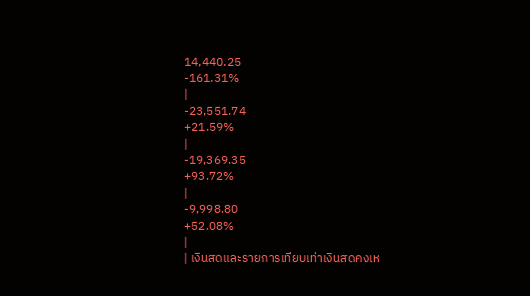14,440.25
-161.31%
|
-23,551.74
+21.59%
|
-19,369.35
+93.72%
|
-9,998.80
+52.08%
|
| เงินสดและรายการเทียบเท่าเงินสดคงเห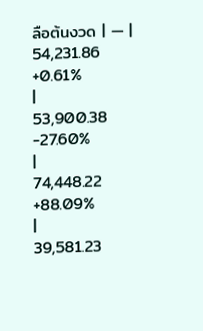ลือต้นงวด | — |
54,231.86
+0.61%
|
53,900.38
-27.60%
|
74,448.22
+88.09%
|
39,581.23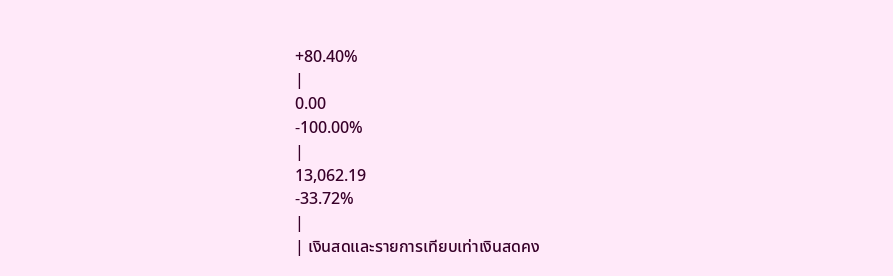+80.40%
|
0.00
-100.00%
|
13,062.19
-33.72%
|
| เงินสดและรายการเทียบเท่าเงินสดคง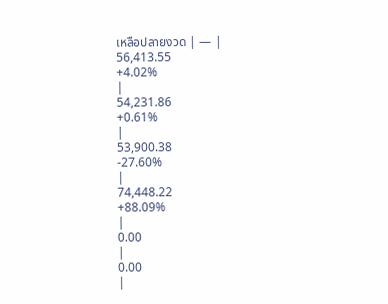เหลือปลายงวด | — |
56,413.55
+4.02%
|
54,231.86
+0.61%
|
53,900.38
-27.60%
|
74,448.22
+88.09%
|
0.00
|
0.00
|